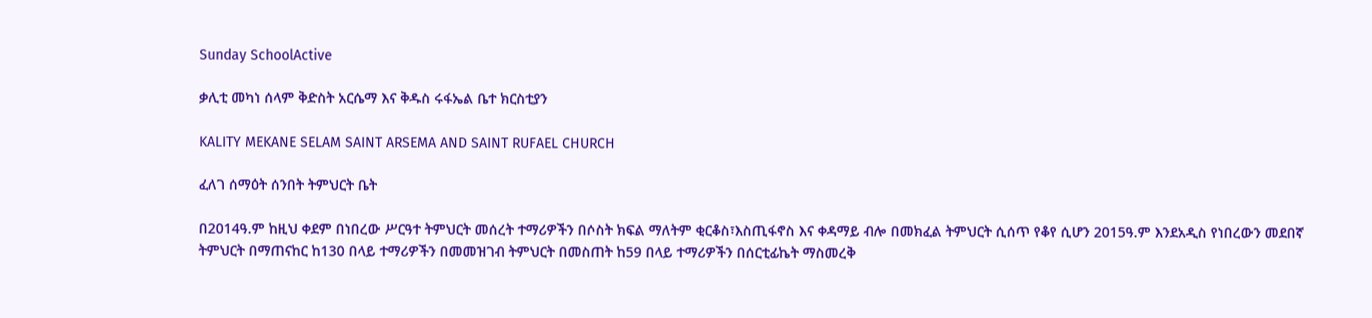Sunday SchoolActive

ቃሊቲ መካነ ሰላም ቅድስት አርሴማ እና ቅዱስ ሩፋኤል ቤተ ክርስቲያን

KALITY MEKANE SELAM SAINT ARSEMA AND SAINT RUFAEL CHURCH

ፈለገ ሰማዕት ሰንበት ትምህርት ቤት

በ2014ዓ.ም ከዚህ ቀደም በነበረው ሥርዓተ ትምህርት መሰረት ተማሪዎችን በሶስት ክፍል ማለትም ቂርቆስ፣እስጢፋኖስ እና ቀዳማይ ብሎ በመክፈል ትምህርት ሲሰጥ የቆየ ሲሆን 2015ዓ.ም እንደአዲስ የነበረውን መደበኛ ትምህርት በማጠናከር ከ130 በላይ ተማሪዎችን በመመዝገብ ትምህርት በመስጠት ከ59 በላይ ተማሪዎችን በሰርቲፊኬት ማስመረቅ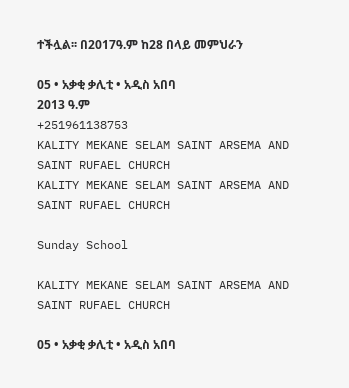ተችሏል፡፡ በ2017ዓ.ም ከ28 በላይ መምህራን

05 • አቃቂ ቃሊቲ • አዲስ አበባ
2013 ዓ.ም
+251961138753
KALITY MEKANE SELAM SAINT ARSEMA AND SAINT RUFAEL CHURCH
KALITY MEKANE SELAM SAINT ARSEMA AND SAINT RUFAEL CHURCH

Sunday School

KALITY MEKANE SELAM SAINT ARSEMA AND SAINT RUFAEL CHURCH

05 • አቃቂ ቃሊቲ • አዲስ አበባ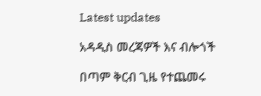Latest updates

አዳዲስ መረጃዎች እና ብሎጎች

በጣም ቅርብ ጊዜ የተጨመሩ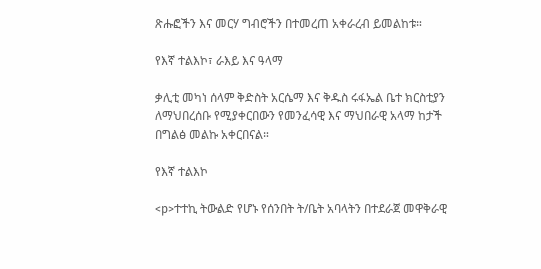ጽሑፎችን እና መርሃ ግብሮችን በተመረጠ አቀራረብ ይመልከቱ።

የእኛ ተልእኮ፣ ራእይ እና ዓላማ

ቃሊቲ መካነ ሰላም ቅድስት አርሴማ እና ቅዱስ ሩፋኤል ቤተ ክርስቲያን ለማህበረሰቡ የሚያቀርበውን የመንፈሳዊ እና ማህበራዊ አላማ ከታች በግልፅ መልኩ አቀርበናል።

የእኛ ተልእኮ

<p>ተተኪ ትውልድ የሆኑ የሰንበት ት/ቤት አባላትን በተደራጀ መዋቅራዊ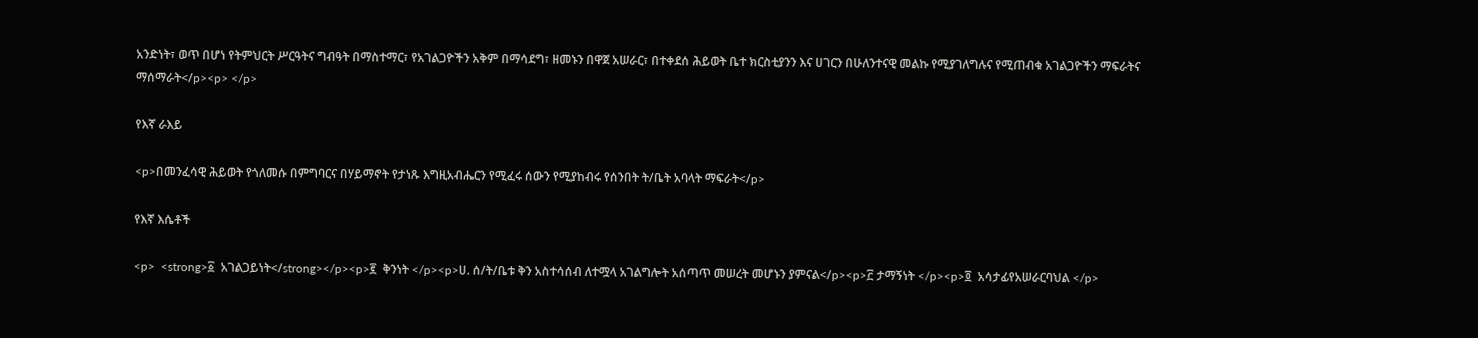አንድነት፣ ወጥ በሆነ የትምህርት ሥርዓትና ግብዓት በማስተማር፣ የአገልጋዮችን አቅም በማሳደግ፣ ዘመኑን በዋጀ አሠራር፣ በተቀደሰ ሕይወት ቤተ ክርስቲያንን እና ሀገርን በሁለንተናዊ መልኩ የሚያገለግሉና የሚጠብቁ አገልጋዮችን ማፍራትና ማሰማራት</p><p> </p>

የእኛ ራእይ

<p>በመንፈሳዊ ሕይወት የጎለመሱ በምግባርና በሃይማኖት የታነጹ እግዚአብሔርን የሚፈሩ ሰውን የሚያከብሩ የሰንበት ት/ቤት አባላት ማፍራት</p>

የእኛ እሴቶች

<p>  <strong>፩  አገልጋይነት</strong></p><p>፪  ቅንነት </p><p>ሀ. ሰ/ት/ቤቱ ቅን አስተሳሰብ ለተሟላ አገልግሎት አሰጣጥ መሠረት መሆኑን ያምናል</p><p>፫ ታማኝነት </p><p>፬  አሳታፊየአሠራርባህል </p>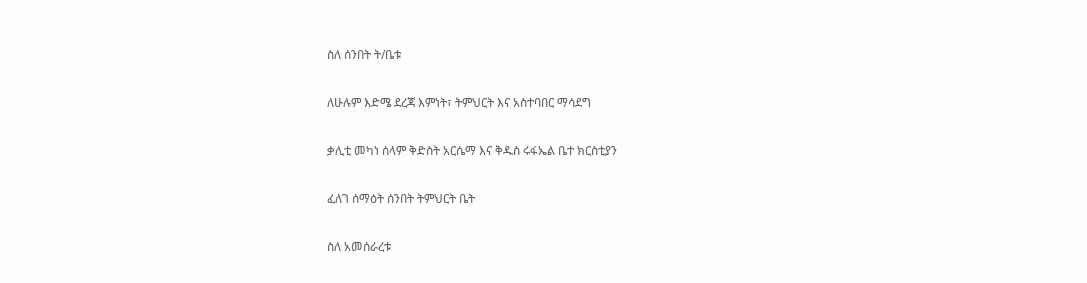ስለ ሰንበት ት/ቤቱ

ለሁሉም እድሜ ደረጃ እምነት፣ ትምህርት እና አስተባበር ማሳደግ

ቃሊቲ መካነ ሰላም ቅድስት አርሴማ እና ቅዱስ ሩፋኤል ቤተ ክርስቲያን

ፈለገ ሰማዕት ሰንበት ትምህርት ቤት

ስለ አመሰራረቱ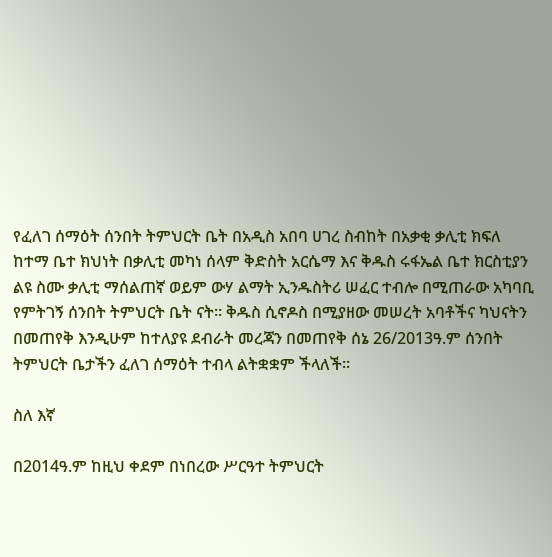የፈለገ ሰማዕት ሰንበት ትምህርት ቤት በአዲስ አበባ ሀገረ ስብከት በአቃቂ ቃሊቲ ክፍለ ከተማ ቤተ ክህነት በቃሊቲ መካነ ሰላም ቅድስት አርሴማ እና ቅዱስ ሩፋኤል ቤተ ክርስቲያን ልዩ ስሙ ቃሊቲ ማሰልጠኛ ወይም ውሃ ልማት ኢንዱስትሪ ሠፈር ተብሎ በሚጠራው አካባቢ የምትገኝ ሰንበት ትምህርት ቤት ናት፡፡ ቅዱስ ሲኖዶስ በሚያዘው መሠረት አባቶችና ካህናትን በመጠየቅ እንዲሁም ከተለያዩ ደብራት መረጃን በመጠየቅ ሰኔ 26/2013ዓ.ም ሰንበት ትምህርት ቤታችን ፈለገ ሰማዕት ተብላ ልትቋቋም ችላለች፡፡

ስለ እኛ

በ2014ዓ.ም ከዚህ ቀደም በነበረው ሥርዓተ ትምህርት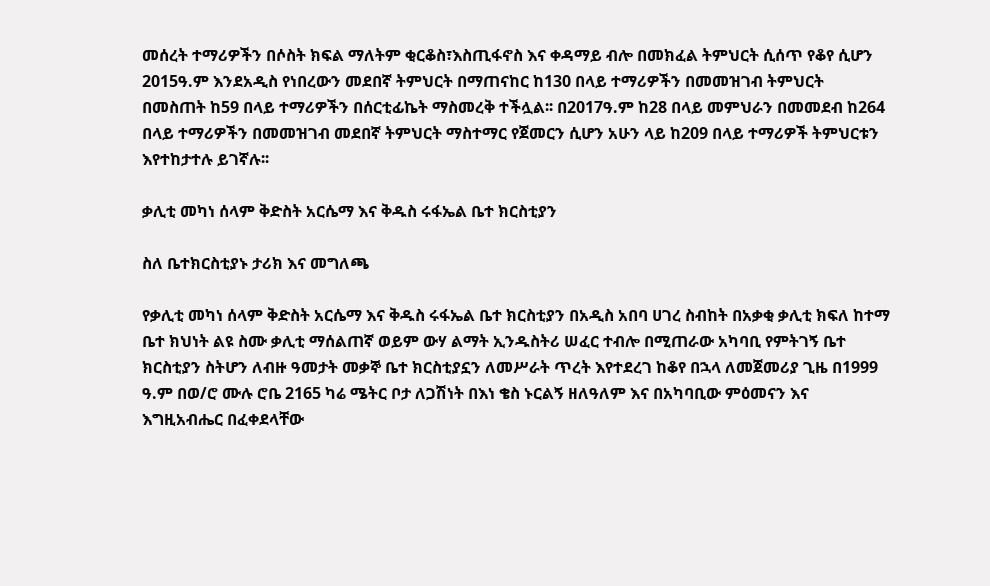መሰረት ተማሪዎችን በሶስት ክፍል ማለትም ቂርቆስ፣እስጢፋኖስ እና ቀዳማይ ብሎ በመክፈል ትምህርት ሲሰጥ የቆየ ሲሆን 2015ዓ.ም እንደአዲስ የነበረውን መደበኛ ትምህርት በማጠናከር ከ130 በላይ ተማሪዎችን በመመዝገብ ትምህርት በመስጠት ከ59 በላይ ተማሪዎችን በሰርቲፊኬት ማስመረቅ ተችሏል፡፡ በ2017ዓ.ም ከ28 በላይ መምህራን በመመደብ ከ264 በላይ ተማሪዎችን በመመዝገብ መደበኛ ትምህርት ማስተማር የጀመርን ሲሆን አሁን ላይ ከ209 በላይ ተማሪዎች ትምህርቱን እየተከታተሉ ይገኛሉ፡፡

ቃሊቲ መካነ ሰላም ቅድስት አርሴማ እና ቅዱስ ሩፋኤል ቤተ ክርስቲያን

ስለ ቤተክርስቲያኑ ታሪክ እና መግለጫ

የቃሊቲ መካነ ሰላም ቅድስት አርሴማ እና ቅዱስ ሩፋኤል ቤተ ክርስቲያን በአዲስ አበባ ሀገረ ስብከት በአቃቂ ቃሊቲ ክፍለ ከተማ ቤተ ክህነት ልዩ ስሙ ቃሊቲ ማሰልጠኛ ወይም ውሃ ልማት ኢንዱስትሪ ሠፈር ተብሎ በሚጠራው አካባቢ የምትገኝ ቤተ ክርስቲያን ስትሆን ለብዙ ዓመታት መቃኞ ቤተ ክርስቲያኗን ለመሥራት ጥረት እየተደረገ ከቆየ በኋላ ለመጀመሪያ ጊዜ በ1999 ዓ.ም በወ/ሮ ሙሉ ሮቤ 2165 ካሬ ሜትር ቦታ ለጋሽነት በእነ ቄስ ኑርልኝ ዘለዓለም እና በአካባቢው ምዕመናን እና  እግዚአብሔር በፈቀደላቸው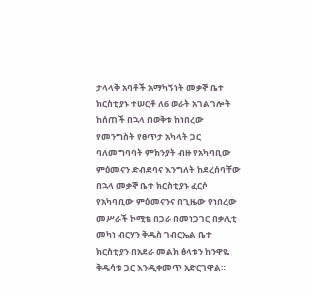ታላላቅ አባቶች አማካኝነት መቃኞ ቤተ ክርስቲያኑ ተሠርቶ ለ6 ወራት አገልገሎት ከሰጠች በኋላ በወቅቱ ከነበረው የመንግስት የፀጥታ አካላት ጋር ባለመግባባት ምክንያት ብዙ የአካባቢው ምዕመናን ድብደባና እንግለት ከደረሰባቸው በኋላ መቃኞ ቤተ ክርስቲያኑ ፈርሶ የአካባቢው ምዕመናንና በጊዜው የነበረው መሥራች ኮሚቴ በጋራ በመነጋገር በቃሊቲ መካነ ብርሃን ቅዱስ ገብርኤል ቤተ ክርስቲያን በአደራ መልክ ፅላቱን ከንዋዬ ቅዱሳቱ ጋር እንዲቀመጥ አድርገዋል።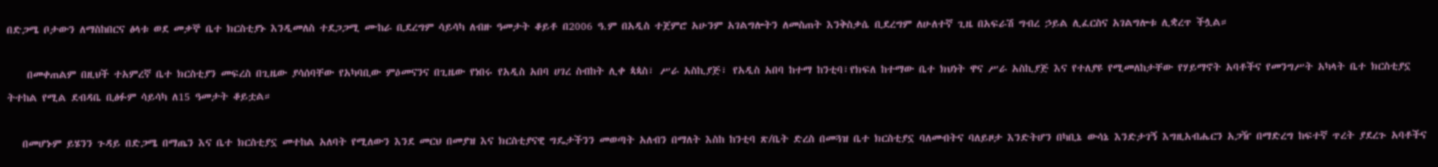በድጋሜ ቦታውን ለማስከበርና ፅላቱ ወደ መቃኞ ቤተ ክርስቲያኑ እንዲመለስ ተደጋጋሚ ሙከራ ቢደረግም ሳይሳካ ለብዙ ዓመታት ቆይቶ በ2006 ዓ.ም በአዲስ ተጀምሮ አሁንም አገልግሎትን ለመስጠት እንቅስቃሴ ቢደረግም ለሁለተኛ ጊዜ በአፍራሽ ግብረ ኃይል ሊፈርስና አገልግሎቱ ሊቋረጥ ችሏል።

    በመቀጠልም በዚህች ተአምረኛ ቤተ ክርስቲያን መፍረስ በጊዜው ያሳሰባቸው የአካባቢው ምዕመናንና በጊዜው የነበሩ የአዲስ አበባ ሀገረ ስብከት ሊቀ ጳጳስ፣ ሥራ አስኪያጅ፣ የአዲስ አበባ ከተማ ከንቲባ፣የክፍለ ከተማው ቤተ ክህነት ዋና ሥራ አስኪያጅ እና የተለያዩ የሚመለከታቸው የሃይማኖት አባቶችና የመንግሥት አካላት ቤተ ክርስቲያኗ ትተከል የሚል ደብዳቤ ቢፅፉም ሳይሳካ ለ15 ዓመታት ቆይቷል።

   በመሆኑም ይሄንን ጉዳይ በድጋሜ በማጤን እና ቤተ ክርስቲያኗ መተከል አለባት የሚለውን እንደ መርህ በመያዝ እና ክርስቲያናዊ ግዴታችንን መወጣት አለብን በማለት እስከ ከንቲባ ጽ/ቤት ድረስ በመጓዝ ቤተ ክርስቲያኗ ባለመብትና ባለይዞታ እንድትሆን በካቢኔ ውሳኔ እንድታገኝ እግዚአብሔርን አጋዥ በማድረግ ከፍተኛ ጥረት ያደረጉ አባቶችና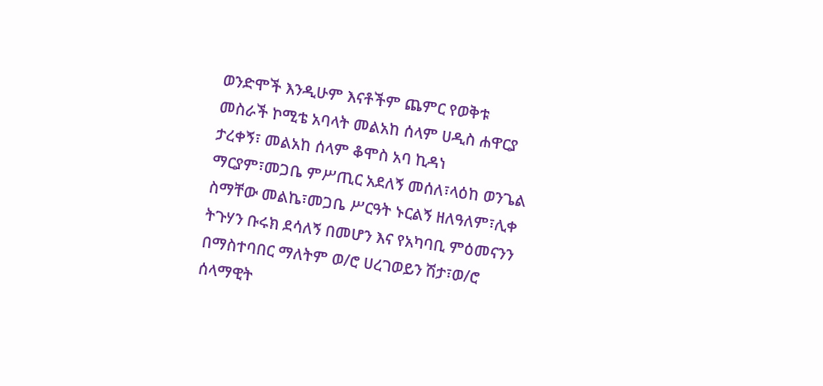ወንድሞች እንዲሁም እናቶችም ጨምር የወቅቱ መስራች ኮሚቴ አባላት መልአከ ሰላም ሀዲስ ሐዋርያ ታረቀኝ፣ መልአከ ሰላም ቆሞስ አባ ኪዳነ ማርያም፣መጋቤ ምሥጢር አደለኝ መሰለ፣ላዕከ ወንጌል ስማቸው መልኬ፣መጋቤ ሥርዓት ኑርልኝ ዘለዓለም፣ሊቀ ትጉሃን ቡሩክ ደሳለኝ በመሆን እና የአካባቢ ምዕመናንን በማስተባበር ማለትም ወ/ሮ ሀረገወይን ሽታ፣ወ/ሮ ሰላማዊት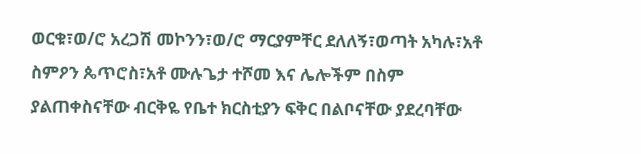ወርቁ፣ወ/ሮ አረጋሽ መኮንን፣ወ/ሮ ማርያምቸር ደለለኝ፣ወጣት አካሉ፣አቶ ስምዖን ጴጥሮስ፣አቶ ሙሉጌታ ተሾመ እና ሌሎችም በስም ያልጠቀስናቸው ብርቅዬ የቤተ ክርስቲያን ፍቅር በልቦናቸው ያደረባቸው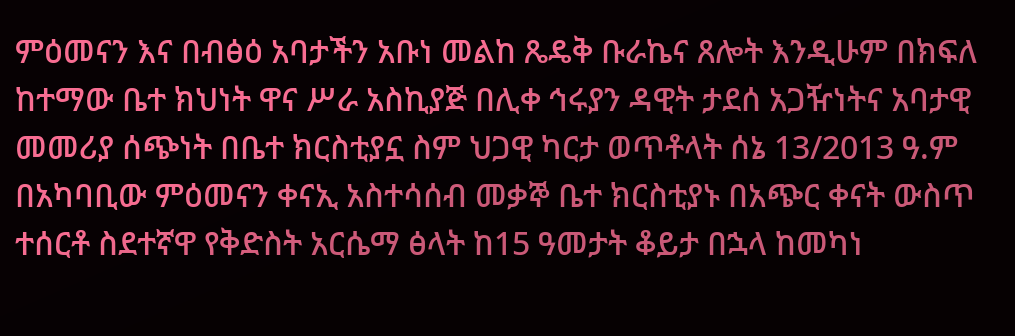ምዕመናን እና በብፅዕ አባታችን አቡነ መልከ ጼዴቅ ቡራኬና ጸሎት እንዲሁም በክፍለ ከተማው ቤተ ክህነት ዋና ሥራ አስኪያጅ በሊቀ ኅሩያን ዳዊት ታደሰ አጋዥነትና አባታዊ መመሪያ ሰጭነት በቤተ ክርስቲያኗ ስም ህጋዊ ካርታ ወጥቶላት ሰኔ 13/2013 ዓ.ም በአካባቢው ምዕመናን ቀናኢ አስተሳሰብ መቃኞ ቤተ ክርስቲያኑ በአጭር ቀናት ውስጥ ተሰርቶ ስደተኛዋ የቅድስት አርሴማ ፅላት ከ15 ዓመታት ቆይታ በኋላ ከመካነ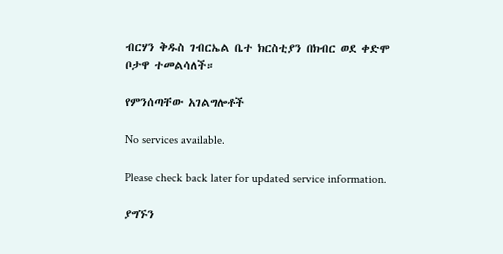ብርሃን ቅዱስ ገብርኤል ቤተ ክርስቲያን በክብር ወደ ቀድሞ ቦታዋ ተመልሳለች።

የምንሰጣቸው አገልግሎቶች

No services available.

Please check back later for updated service information.

ያግኙን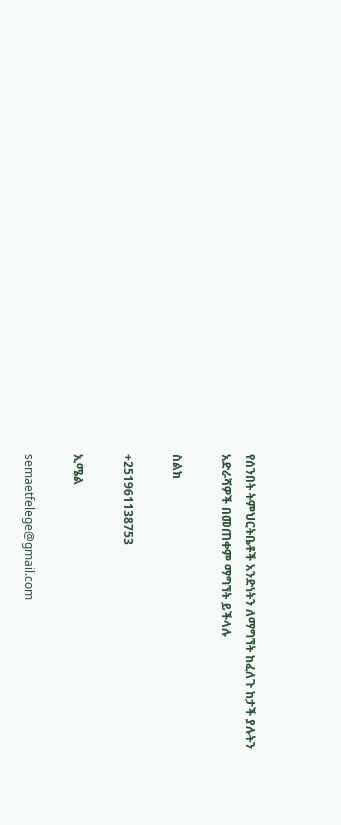የሰንበት ትምህርትቤቶች አንድነትን ለማግኘት ከፈለጉ ከታች ያሉትን አድራሻዎች በመጠቀም ማግኘት ይችላሉ

ስልክ

+251961138753

ኢሜል

semaetfelege@gmail.com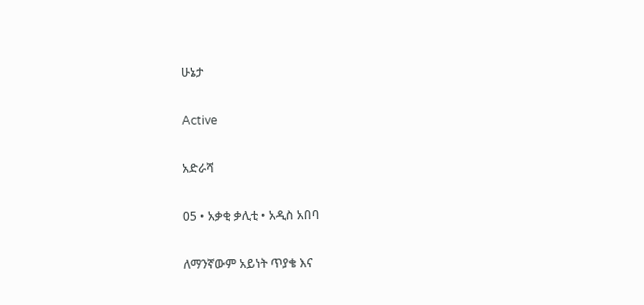ሁኔታ

Active

አድራሻ

05 • አቃቂ ቃሊቲ • አዲስ አበባ

ለማንኛውም አይነት ጥያቄ እና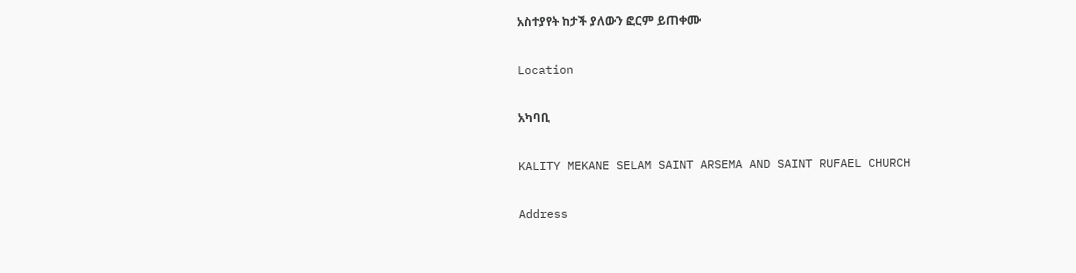አስተያየት ከታች ያለውን ፎርም ይጠቀሙ

Location

አካባቢ

KALITY MEKANE SELAM SAINT ARSEMA AND SAINT RUFAEL CHURCH

Address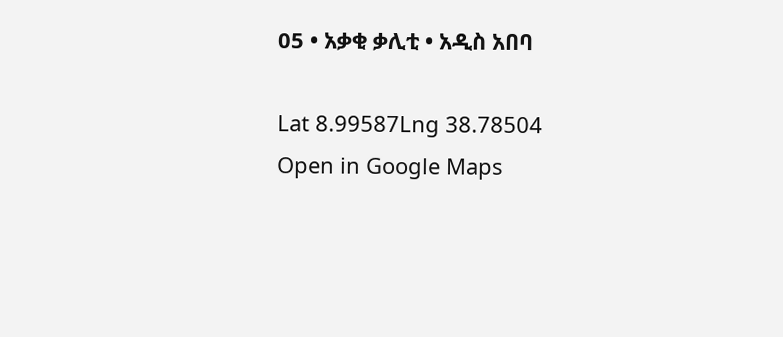05 • አቃቂ ቃሊቲ • አዲስ አበባ

Lat 8.99587Lng 38.78504
Open in Google Maps